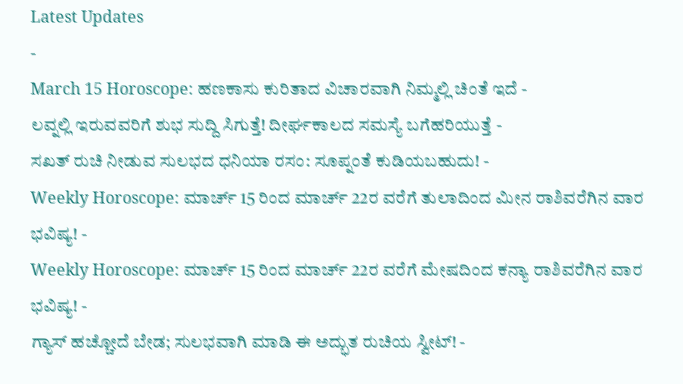Latest Updates
-
March 15 Horoscope: ಹಣಕಾಸು ಕುರಿತಾದ ವಿಚಾರವಾಗಿ ನಿಮ್ಮಲ್ಲಿ ಚಿಂತೆ ಇದೆ -
ಲವ್ನಲ್ಲಿ ಇರುವವರಿಗೆ ಶುಭ ಸುದ್ದಿ ಸಿಗುತ್ತೆ! ದೀರ್ಘಕಾಲದ ಸಮಸ್ಯೆ ಬಗೆಹರಿಯುತ್ತೆ -
ಸಖತ್ ರುಚಿ ನೀಡುವ ಸುಲಭದ ಧನಿಯಾ ರಸಂ: ಸೂಪ್ನಂತೆ ಕುಡಿಯಬಹುದು! -
Weekly Horoscope: ಮಾರ್ಚ್ 15 ರಿಂದ ಮಾರ್ಚ್ 22ರ ವರೆಗೆ ತುಲಾದಿಂದ ಮೀನ ರಾಶಿವರೆಗಿನ ವಾರ ಭವಿಷ್ಯ! -
Weekly Horoscope: ಮಾರ್ಚ್ 15 ರಿಂದ ಮಾರ್ಚ್ 22ರ ವರೆಗೆ ಮೇಷದಿಂದ ಕನ್ಯಾ ರಾಶಿವರೆಗಿನ ವಾರ ಭವಿಷ್ಯ! -
ಗ್ಯಾಸ್ ಹಚ್ಚೋದೆ ಬೇಡ; ಸುಲಭವಾಗಿ ಮಾಡಿ ಈ ಅದ್ಭುತ ರುಚಿಯ ಸ್ವೀಟ್! -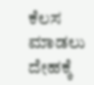ಕೆಲಸ ಮಾಡಲು ದೇಹಕ್ಕೆ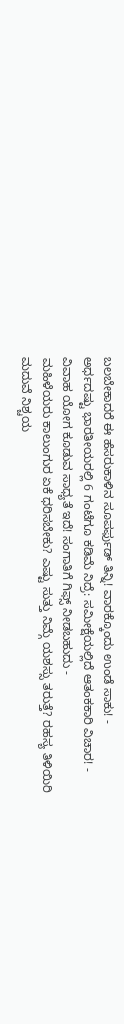ಬಲಬೇಕಾದರೆ ಈ ಹೆಸರುಕಾಳಿನ ಸೂಪರ್ಫುಡ್ ತಿನ್ನಿ! ವಾರಕ್ಕೊಂದು ಉಂಡೆ ಸಾಕು! -
ಅರ್ಧದಷ್ಟು ಭಾರತೀಯರಲ್ಲಿ 6 ಗಂಟೆಗೂ ಕಡಿಮೆ ನಿದ್ರೆ: ಸಮೀಕ್ಷೆಯಲ್ಲಿದೆ ಆತಂಕಕಾರಿ ವಿಚಾರ! -
ವಿವಾಹ ಯೋಗ ಕೂಡುವ ಸಾಧ್ಯತೆ ಇದೆ! ಸಂಗಾತಿಗೆ ಗಿಫ್ಸ್ ನೀಡಬಹುದು -
ಮಹಿಳೆಯರು ಕಾಲುಂಗುರ ಏಕೆ ಧರಿಸಬೇಕು? ಎಷ್ಟು ಸುತ್ತು ನಿಮ್ಗೆ ಯಶಸ್ಸು ತರುತ್ತೆ? ರಹಸ್ಯ ತಿಳಿಯಿರಿ
ಮದುವೆ ನಿಶ್ಚಯ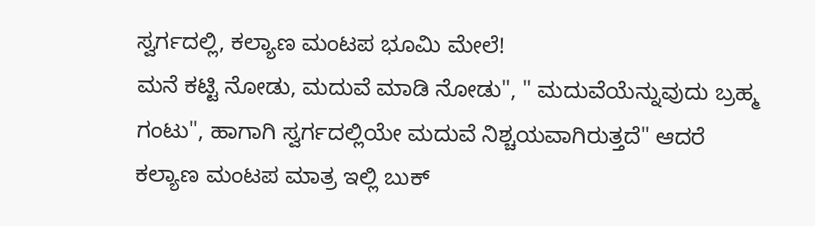ಸ್ವರ್ಗದಲ್ಲಿ, ಕಲ್ಯಾಣ ಮಂಟಪ ಭೂಮಿ ಮೇಲೆ!
ಮನೆ ಕಟ್ಟಿ ನೋಡು, ಮದುವೆ ಮಾಡಿ ನೋಡು", " ಮದುವೆಯೆನ್ನುವುದು ಬ್ರಹ್ಮ ಗಂಟು", ಹಾಗಾಗಿ ಸ್ವರ್ಗದಲ್ಲಿಯೇ ಮದುವೆ ನಿಶ್ಚಯವಾಗಿರುತ್ತದೆ" ಆದರೆ ಕಲ್ಯಾಣ ಮಂಟಪ ಮಾತ್ರ ಇಲ್ಲಿ ಬುಕ್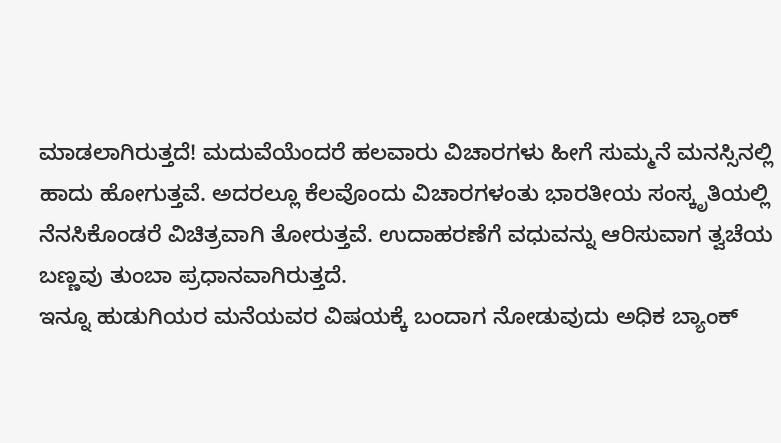ಮಾಡಲಾಗಿರುತ್ತದೆ! ಮದುವೆಯೆಂದರೆ ಹಲವಾರು ವಿಚಾರಗಳು ಹೀಗೆ ಸುಮ್ಮನೆ ಮನಸ್ಸಿನಲ್ಲಿ ಹಾದು ಹೋಗುತ್ತವೆ. ಅದರಲ್ಲೂ ಕೆಲವೊಂದು ವಿಚಾರಗಳಂತು ಭಾರತೀಯ ಸಂಸ್ಕೃತಿಯಲ್ಲಿ ನೆನಸಿಕೊಂಡರೆ ವಿಚಿತ್ರವಾಗಿ ತೋರುತ್ತವೆ. ಉದಾಹರಣೆಗೆ ವಧುವನ್ನು ಆರಿಸುವಾಗ ತ್ವಚೆಯ ಬಣ್ಣವು ತುಂಬಾ ಪ್ರಧಾನವಾಗಿರುತ್ತದೆ.
ಇನ್ನೂ ಹುಡುಗಿಯರ ಮನೆಯವರ ವಿಷಯಕ್ಕೆ ಬಂದಾಗ ನೋಡುವುದು ಅಧಿಕ ಬ್ಯಾಂಕ್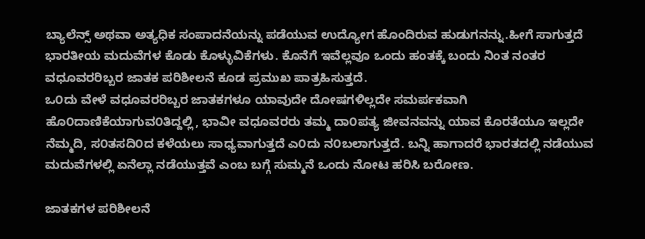ಬ್ಯಾಲೆನ್ಸ್ ಅಥವಾ ಅತ್ಯಧಿಕ ಸಂಪಾದನೆಯನ್ನು ಪಡೆಯುವ ಉದ್ಯೋಗ ಹೊಂದಿರುವ ಹುಡುಗನನ್ನು.ಹೀಗೆ ಸಾಗುತ್ತದೆ ಭಾರತೀಯ ಮದುವೆಗಳ ಕೊಡು ಕೊಳ್ಳುವಿಕೆಗಳು. ಕೊನೆಗೆ ಇವೆಲ್ಲವೂ ಒಂದು ಹಂತಕ್ಕೆ ಬಂದು ನಿಂತ ನಂತರ ವಧೂವರರಿಬ್ಬರ ಜಾತಕ ಪರಿಶೀಲನೆ ಕೂಡ ಪ್ರಮುಖ ಪಾತ್ರಹಿಸುತ್ತದೆ.
ಒ೦ದು ವೇಳೆ ವಧೂವರರಿಬ್ಬರ ಜಾತಕಗಳೂ ಯಾವುದೇ ದೋಷಗಳಿಲ್ಲದೇ ಸಮರ್ಪಕವಾಗಿ ಹೊ೦ದಾಣಿಕೆಯಾಗುವ೦ತಿದ್ದಲ್ಲಿ, ಭಾವೀ ವಧೂವರರು ತಮ್ಮ ದಾ೦ಪತ್ಯ ಜೀವನವನ್ನು ಯಾವ ಕೊರತೆಯೂ ಇಲ್ಲದೇ ನೆಮ್ಮದಿ, ಸ೦ತಸದಿ೦ದ ಕಳೆಯಲು ಸಾಧ್ಯವಾಗುತ್ತದೆ ಎ೦ದು ನ೦ಬಲಾಗುತ್ತದೆ. ಬನ್ನಿ ಹಾಗಾದರೆ ಭಾರತದಲ್ಲಿ ನಡೆಯುವ ಮದುವೆಗಳಲ್ಲಿ ಏನೆಲ್ಲಾ ನಡೆಯುತ್ತವೆ ಎಂಬ ಬಗ್ಗೆ ಸುಮ್ಮನೆ ಒಂದು ನೋಟ ಹರಿಸಿ ಬರೋಣ.

ಜಾತಕಗಳ ಪರಿಶೀಲನೆ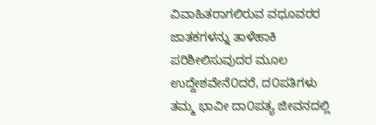ವಿವಾಹಿತರಾಗಲಿರುವ ವಧೂವರರ ಜಾತಕಗಳನ್ನು ತಾಳೆಹಾಕಿ ಪರಿಶೀಲಿಸುವುದರ ಮೂಲ ಉದ್ದೇಶವೇನೆ೦ದರೆ, ದ೦ಪತಿಗಳು ತಮ್ಮ ಭಾವೀ ದಾ೦ಪತ್ಯ ಜೀವನದಲ್ಲಿ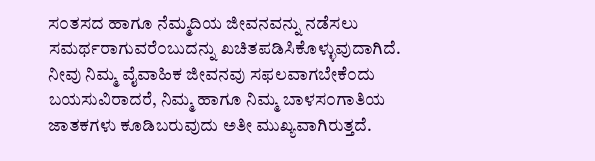ಸ೦ತಸದ ಹಾಗೂ ನೆಮ್ಮದಿಯ ಜೀವನವನ್ನು ನಡೆಸಲು ಸಮರ್ಥರಾಗುವರೆ೦ಬುದನ್ನು ಖಚಿತಪಡಿಸಿಕೊಳ್ಳುವುದಾಗಿದೆ. ನೀವು ನಿಮ್ಮ ವೈವಾಹಿಕ ಜೀವನವು ಸಫಲವಾಗಬೇಕೆ೦ದು ಬಯಸುವಿರಾದರೆ, ನಿಮ್ಮ ಹಾಗೂ ನಿಮ್ಮ ಬಾಳಸ೦ಗಾತಿಯ ಜಾತಕಗಳು ಕೂಡಿಬರುವುದು ಅತೀ ಮುಖ್ಯವಾಗಿರುತ್ತದೆ.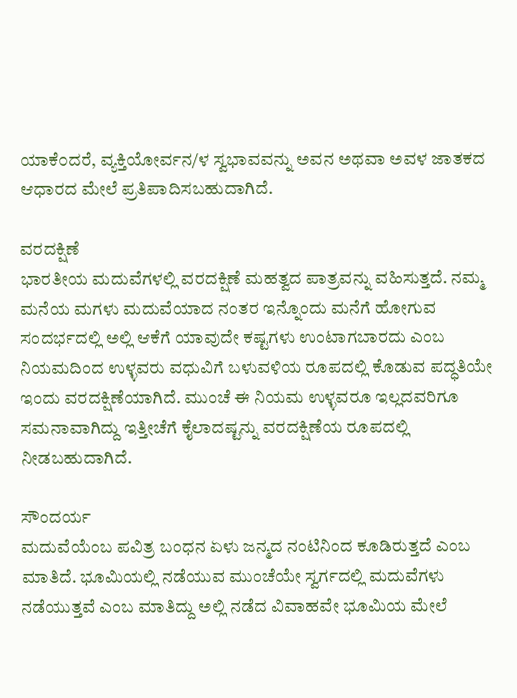ಯಾಕೆ೦ದರೆ, ವ್ಯಕ್ತಿಯೋರ್ವನ/ಳ ಸ್ವಭಾವವನ್ನು ಅವನ ಅಥವಾ ಅವಳ ಜಾತಕದ ಆಧಾರದ ಮೇಲೆ ಪ್ರತಿಪಾದಿಸಬಹುದಾಗಿದೆ.

ವರದಕ್ಷಿಣೆ
ಭಾರತೀಯ ಮದುವೆಗಳಲ್ಲಿ ವರದಕ್ಷಿಣೆ ಮಹತ್ವದ ಪಾತ್ರವನ್ನು ವಹಿಸುತ್ತದೆ. ನಮ್ಮ ಮನೆಯ ಮಗಳು ಮದುವೆಯಾದ ನಂತರ ಇನ್ನೊಂದು ಮನೆಗೆ ಹೋಗುವ ಸಂದರ್ಭದಲ್ಲಿ ಅಲ್ಲಿ ಆಕೆಗೆ ಯಾವುದೇ ಕಷ್ಟಗಳು ಉಂಟಾಗಬಾರದು ಎಂಬ ನಿಯಮದಿಂದ ಉಳ್ಳವರು ವಧುವಿಗೆ ಬಳುವಳಿಯ ರೂಪದಲ್ಲಿ ಕೊಡುವ ಪದ್ಧತಿಯೇ ಇಂದು ವರದಕ್ಷಿಣೆಯಾಗಿದೆ. ಮುಂಚೆ ಈ ನಿಯಮ ಉಳ್ಳವರೂ ಇಲ್ಲದವರಿಗೂ ಸಮನಾವಾಗಿದ್ದು ಇತ್ತೀಚೆಗೆ ಕೈಲಾದಷ್ಟನ್ನು ವರದಕ್ಷಿಣೆಯ ರೂಪದಲ್ಲಿ ನೀಡಬಹುದಾಗಿದೆ.

ಸೌಂದರ್ಯ
ಮದುವೆಯೆಂಬ ಪವಿತ್ರ ಬಂಧನ ಏಳು ಜನ್ಮದ ನಂಟಿನಿಂದ ಕೂಡಿರುತ್ತದೆ ಎಂಬ ಮಾತಿದೆ. ಭೂಮಿಯಲ್ಲಿ ನಡೆಯುವ ಮುಂಚೆಯೇ ಸ್ವರ್ಗದಲ್ಲಿ ಮದುವೆಗಳು ನಡೆಯುತ್ತವೆ ಎಂಬ ಮಾತಿದ್ದು ಅಲ್ಲಿ ನಡೆದ ವಿವಾಹವೇ ಭೂಮಿಯ ಮೇಲೆ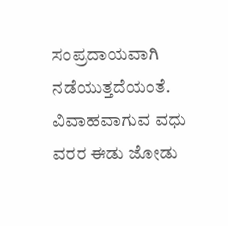ಸಂಪ್ರದಾಯವಾಗಿ ನಡೆಯುತ್ತದೆಯಂತೆ. ವಿವಾಹವಾಗುವ ವಧು ವರರ ಈಡು ಜೋಡು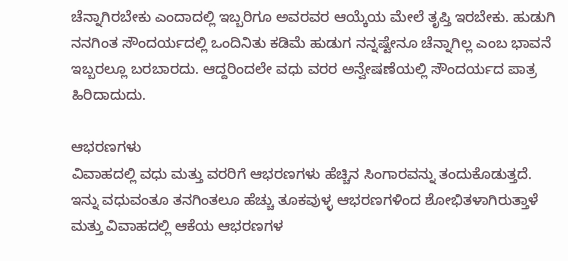ಚೆನ್ನಾಗಿರಬೇಕು ಎಂದಾದಲ್ಲಿ ಇಬ್ಬರಿಗೂ ಅವರವರ ಆಯ್ಕೆಯ ಮೇಲೆ ತೃಪ್ತಿ ಇರಬೇಕು. ಹುಡುಗಿ ನನಗಿಂತ ಸೌಂದರ್ಯದಲ್ಲಿ ಒಂದಿನಿತು ಕಡಿಮೆ ಹುಡುಗ ನನ್ನಷ್ಟೇನೂ ಚೆನ್ನಾಗಿಲ್ಲ ಎಂಬ ಭಾವನೆ ಇಬ್ಬರಲ್ಲೂ ಬರಬಾರದು. ಆದ್ದರಿಂದಲೇ ವಧು ವರರ ಅನ್ವೇಷಣೆಯಲ್ಲಿ ಸೌಂದರ್ಯದ ಪಾತ್ರ ಹಿರಿದಾದುದು.

ಆಭರಣಗಳು
ವಿವಾಹದಲ್ಲಿ ವಧು ಮತ್ತು ವರರಿಗೆ ಆಭರಣಗಳು ಹೆಚ್ಚಿನ ಸಿಂಗಾರವನ್ನು ತಂದುಕೊಡುತ್ತದೆ. ಇನ್ನು ವಧುವಂತೂ ತನಗಿಂತಲೂ ಹೆಚ್ಚು ತೂಕವುಳ್ಳ ಆಭರಣಗಳಿಂದ ಶೋಭಿತಳಾಗಿರುತ್ತಾಳೆ ಮತ್ತು ವಿವಾಹದಲ್ಲಿ ಆಕೆಯ ಆಭರಣಗಳ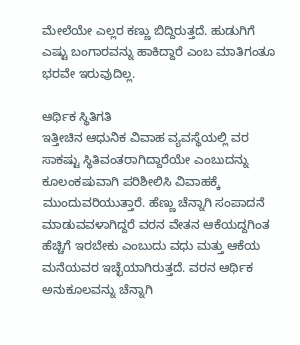ಮೇಲೆಯೇ ಎಲ್ಲರ ಕಣ್ಣು ಬಿದ್ದಿರುತ್ತದೆ. ಹುಡುಗಿಗೆ ಎಷ್ಟು ಬಂಗಾರವನ್ನು ಹಾಕಿದ್ದಾರೆ ಎಂಬ ಮಾತಿಗಂತೂ ಭರವೇ ಇರುವುದಿಲ್ಲ.

ಆರ್ಥಿಕ ಸ್ಥಿತಿಗತಿ
ಇತ್ತೀಚಿನ ಆಧುನಿಕ ವಿವಾಹ ವ್ಯವಸ್ಥೆಯಲ್ಲಿ ವರ ಸಾಕಷ್ಟು ಸ್ಥಿತಿವಂತರಾಗಿದ್ದಾರೆಯೇ ಎಂಬುದನ್ನು ಕೂಲಂಕಷುವಾಗಿ ಪರಿಶೀಲಿಸಿ ವಿವಾಹಕ್ಕೆ ಮುಂದುವರಿಯುತ್ತಾರೆ. ಹೆಣ್ಣು ಚೆನ್ನಾಗಿ ಸಂಪಾದನೆ ಮಾಡುವವಳಾಗಿದ್ದರೆ ವರನ ವೇತನ ಆಕೆಯದ್ದಗಿಂತ ಹೆಚ್ಚಿಗೆ ಇರಬೇಕು ಎಂಬುದು ವಧು ಮತ್ತು ಆಕೆಯ ಮನೆಯವರ ಇಚ್ಛೆಯಾಗಿರುತ್ತದೆ. ವರನ ಆರ್ಥಿಕ ಅನುಕೂಲವನ್ನು ಚೆನ್ನಾಗಿ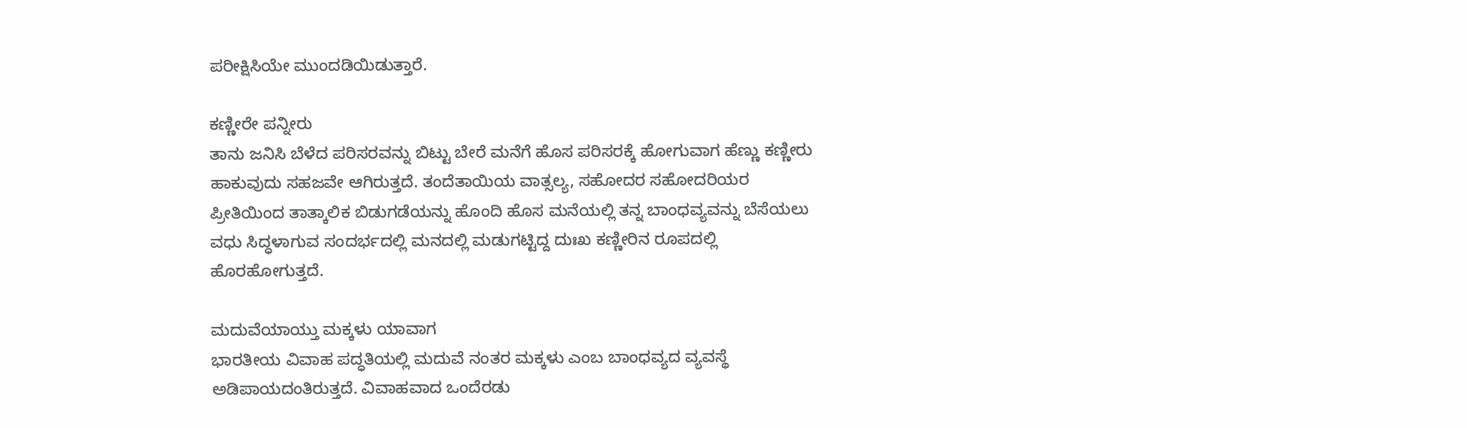ಪರೀಕ್ಷಿಸಿಯೇ ಮುಂದಡಿಯಿಡುತ್ತಾರೆ.

ಕಣ್ಣೀರೇ ಪನ್ನೀರು
ತಾನು ಜನಿಸಿ ಬೆಳೆದ ಪರಿಸರವನ್ನು ಬಿಟ್ಟು ಬೇರೆ ಮನೆಗೆ ಹೊಸ ಪರಿಸರಕ್ಕೆ ಹೋಗುವಾಗ ಹೆಣ್ಣು ಕಣ್ಣೀರು ಹಾಕುವುದು ಸಹಜವೇ ಆಗಿರುತ್ತದೆ. ತಂದೆತಾಯಿಯ ವಾತ್ಸಲ್ಯ, ಸಹೋದರ ಸಹೋದರಿಯರ ಪ್ರೀತಿಯಿಂದ ತಾತ್ಕಾಲಿಕ ಬಿಡುಗಡೆಯನ್ನು ಹೊಂದಿ ಹೊಸ ಮನೆಯಲ್ಲಿ ತನ್ನ ಬಾಂಧವ್ಯವನ್ನು ಬೆಸೆಯಲು ವಧು ಸಿದ್ಧಳಾಗುವ ಸಂದರ್ಭದಲ್ಲಿ ಮನದಲ್ಲಿ ಮಡುಗಟ್ಟಿದ್ದ ದುಃಖ ಕಣ್ಣೀರಿನ ರೂಪದಲ್ಲಿ ಹೊರಹೋಗುತ್ತದೆ.

ಮದುವೆಯಾಯ್ತು ಮಕ್ಕಳು ಯಾವಾಗ
ಭಾರತೀಯ ವಿವಾಹ ಪದ್ಧತಿಯಲ್ಲಿ ಮದುವೆ ನಂತರ ಮಕ್ಕಳು ಎಂಬ ಬಾಂಧವ್ಯದ ವ್ಯವಸ್ಥೆ ಅಡಿಪಾಯದಂತಿರುತ್ತದೆ. ವಿವಾಹವಾದ ಒಂದೆರಡು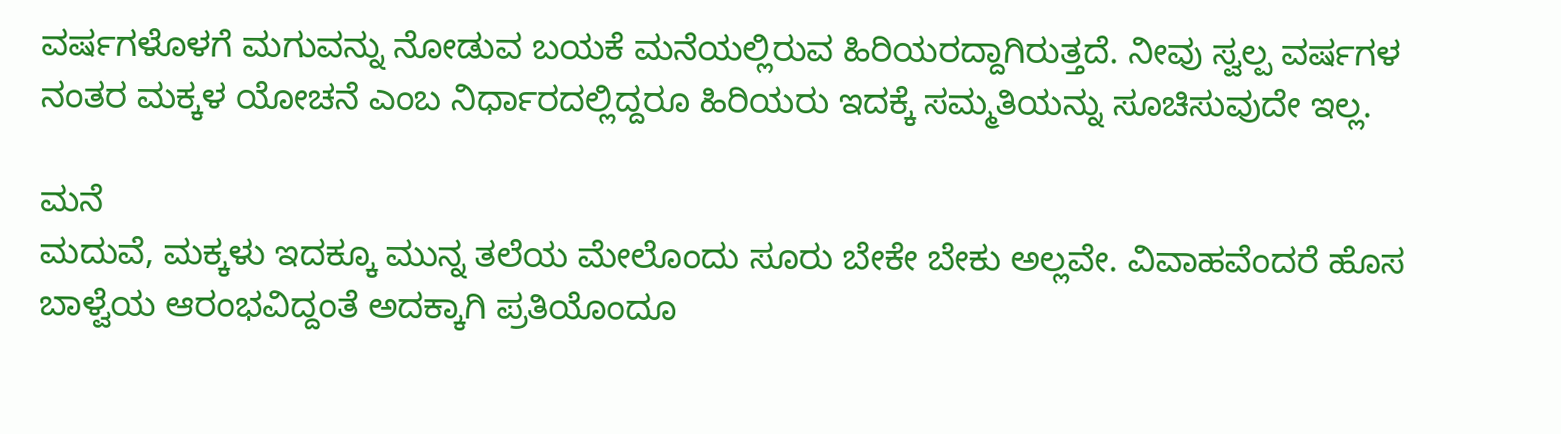ವರ್ಷಗಳೊಳಗೆ ಮಗುವನ್ನು ನೋಡುವ ಬಯಕೆ ಮನೆಯಲ್ಲಿರುವ ಹಿರಿಯರದ್ದಾಗಿರುತ್ತದೆ. ನೀವು ಸ್ವಲ್ಪ ವರ್ಷಗಳ ನಂತರ ಮಕ್ಕಳ ಯೋಚನೆ ಎಂಬ ನಿರ್ಧಾರದಲ್ಲಿದ್ದರೂ ಹಿರಿಯರು ಇದಕ್ಕೆ ಸಮ್ಮತಿಯನ್ನು ಸೂಚಿಸುವುದೇ ಇಲ್ಲ.

ಮನೆ
ಮದುವೆ, ಮಕ್ಕಳು ಇದಕ್ಕೂ ಮುನ್ನ ತಲೆಯ ಮೇಲೊಂದು ಸೂರು ಬೇಕೇ ಬೇಕು ಅಲ್ಲವೇ. ವಿವಾಹವೆಂದರೆ ಹೊಸ ಬಾಳ್ವೆಯ ಆರಂಭವಿದ್ದಂತೆ ಅದಕ್ಕಾಗಿ ಪ್ರತಿಯೊಂದೂ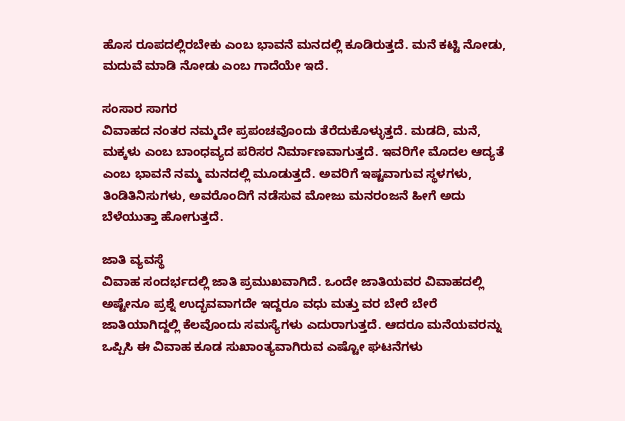ಹೊಸ ರೂಪದಲ್ಲಿರಬೇಕು ಎಂಬ ಭಾವನೆ ಮನದಲ್ಲಿ ಕೂಡಿರುತ್ತದೆ. ಮನೆ ಕಟ್ಟಿ ನೋಡು, ಮದುವೆ ಮಾಡಿ ನೋಡು ಎಂಬ ಗಾದೆಯೇ ಇದೆ.

ಸಂಸಾರ ಸಾಗರ
ವಿವಾಹದ ನಂತರ ನಮ್ಮದೇ ಪ್ರಪಂಚವೊಂದು ತೆರೆದುಕೊಳ್ಳುತ್ತದೆ. ಮಡದಿ, ಮನೆ, ಮಕ್ಕಳು ಎಂಬ ಬಾಂಧವ್ಯದ ಪರಿಸರ ನಿರ್ಮಾಣವಾಗುತ್ತದೆ. ಇವರಿಗೇ ಮೊದಲ ಆದ್ಯತೆ ಎಂಬ ಭಾವನೆ ನಮ್ಮ ಮನದಲ್ಲಿ ಮೂಡುತ್ತದೆ. ಅವರಿಗೆ ಇಷ್ಟವಾಗುವ ಸ್ಥಳಗಳು, ತಿಂಡಿತಿನಿಸುಗಳು, ಅವರೊಂದಿಗೆ ನಡೆಸುವ ಮೋಜು ಮನರಂಜನೆ ಹೀಗೆ ಅದು ಬೆಳೆಯುತ್ತಾ ಹೋಗುತ್ತದೆ.

ಜಾತಿ ವ್ಯವಸ್ಥೆ
ವಿವಾಹ ಸಂದರ್ಭದಲ್ಲಿ ಜಾತಿ ಪ್ರಮುಖವಾಗಿದೆ. ಒಂದೇ ಜಾತಿಯವರ ವಿವಾಹದಲ್ಲಿ ಅಷ್ಟೇನೂ ಪ್ರಶ್ನೆ ಉದ್ಭವವಾಗದೇ ಇದ್ದರೂ ವಧು ಮತ್ತು ವರ ಬೇರೆ ಬೇರೆ ಜಾತಿಯಾಗಿದ್ದಲ್ಲಿ ಕೆಲವೊಂದು ಸಮಸ್ಯೆಗಳು ಎದುರಾಗುತ್ತದೆ. ಆದರೂ ಮನೆಯವರನ್ನು ಒಪ್ಪಿಸಿ ಈ ವಿವಾಹ ಕೂಡ ಸುಖಾಂತ್ಯವಾಗಿರುವ ಎಷ್ಟೋ ಘಟನೆಗಳು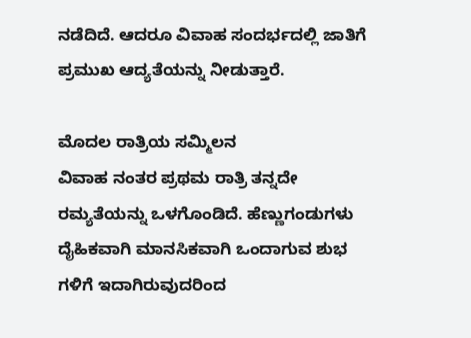ನಡೆದಿದೆ. ಆದರೂ ವಿವಾಹ ಸಂದರ್ಭದಲ್ಲಿ ಜಾತಿಗೆ ಪ್ರಮುಖ ಆದ್ಯತೆಯನ್ನು ನೀಡುತ್ತಾರೆ.

ಮೊದಲ ರಾತ್ರಿಯ ಸಮ್ಮಿಲನ
ವಿವಾಹ ನಂತರ ಪ್ರಥಮ ರಾತ್ರಿ ತನ್ನದೇ ರಮ್ಯತೆಯನ್ನು ಒಳಗೊಂಡಿದೆ. ಹೆಣ್ಣುಗಂಡುಗಳು ದೈಹಿಕವಾಗಿ ಮಾನಸಿಕವಾಗಿ ಒಂದಾಗುವ ಶುಭ ಗಳಿಗೆ ಇದಾಗಿರುವುದರಿಂದ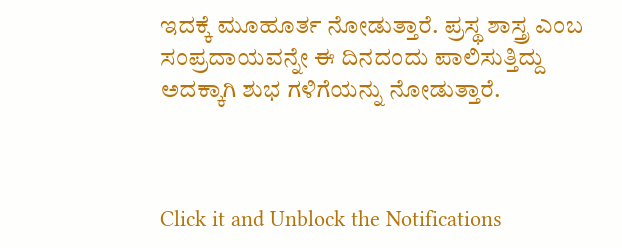ಇದಕ್ಕೆ ಮೂಹೂರ್ತ ನೋಡುತ್ತಾರೆ. ಪ್ರಸ್ಥ ಶಾಸ್ತ್ರ ಎಂಬ ಸಂಪ್ರದಾಯವನ್ನೇ ಈ ದಿನದಂದು ಪಾಲಿಸುತ್ತಿದ್ದು ಅದಕ್ಕಾಗಿ ಶುಭ ಗಳಿಗೆಯನ್ನು ನೋಡುತ್ತಾರೆ.



Click it and Unblock the Notifications